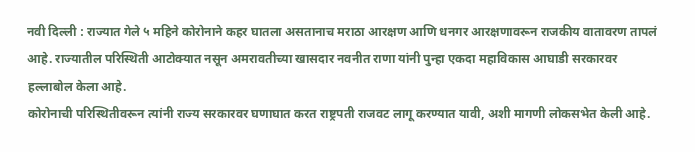नवी दिल्ली : राज्यात गेले ५ महिने कोरोनाने कहर घातला असतानाच मराठा आरक्षण आणि धनगर आरक्षणावरून राजकीय वातावरण तापलं आहे. राज्यातील परिस्थिती आटोक्यात नसून अमरावतीच्या खासदार नवनीत राणा यांनी पुन्हा एकदा महाविकास आघाडी सरकारवर हल्लाबोल केला आहे.
कोरोनाची परिस्थितीवरून त्यांनी राज्य सरकारवर घणाघात करत राष्ट्रपती राजवट लागू करण्यात यावी, अशी मागणी लोकसभेत केली आहे.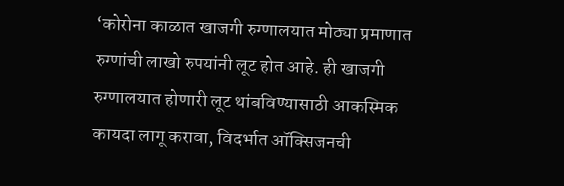‘कोरोना काळात खाजगी रुग्णालयात मोठ्या प्रमाणात रुग्णांची लाखो रुपयांनी लूट होत आहे. ही खाजगी रुग्णालयात होणारी लूट थांबविण्यासाठी आकस्मिक कायदा लागू करावा, विदर्भात ऑक्सिजनची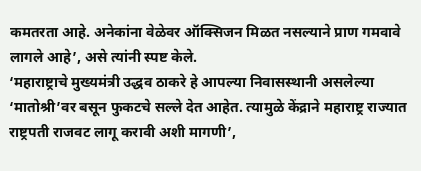कमतरता आहे. अनेकांना वेळेवर ऑक्सिजन मिळत नसल्याने प्राण गमवावे लागले आहे’, असे त्यांनी स्पष्ट केले.
‘महाराष्ट्राचे मुख्यमंत्री उद्धव ठाकरे हे आपल्या निवासस्थानी असलेल्या ‘मातोश्री’वर बसून फुकटचे सल्ले देत आहेत. त्यामुळे केंद्राने महाराष्ट्र राज्यात राष्ट्रपती राजवट लागू करावी अशी मागणी’,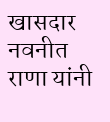खासदार नवनीत राणा यांनी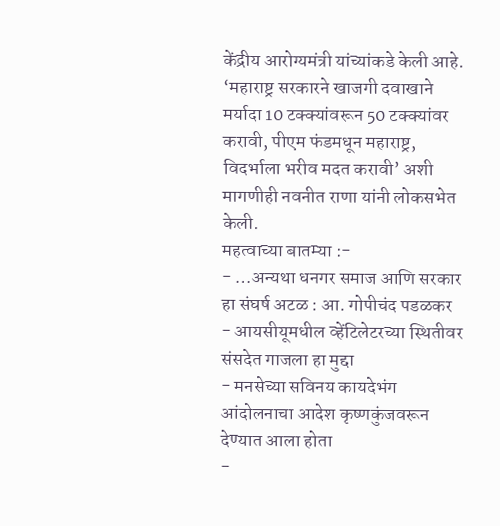केंद्रीय आरोग्यमंत्री यांच्यांकडे केली आहे.
‘महाराष्ट्र सरकारने खाजगी दवाखाने मर्यादा 10 टक्क्यांवरून 50 टक्क्यांवर करावी, पीएम फंडमधून महाराष्ट्र, विदर्भाला भरीव मदत करावी’ अशी मागणीही नवनीत राणा यांनी लोकसभेत केली.
महत्वाच्या बातम्या :-
- …अन्यथा धनगर समाज आणि सरकार हा संघर्ष अटळ : आ. गोपीचंद पडळकर
- आयसीयूमधील व्हेंटिलेटरच्या स्थितीवर संसदेत गाजला हा मुद्दा
- मनसेच्या सविनय कायदेभंग आंदोलनाचा आदेश कृष्णकुंजवरून देण्यात आला होता
-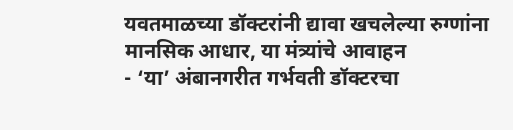यवतमाळच्या डॉक्टरांनी द्यावा खचलेल्या रुग्णांना मानसिक आधार, या मंत्र्यांचे आवाहन
- ‘या’ अंबानगरीत गर्भवती डॉक्टरचा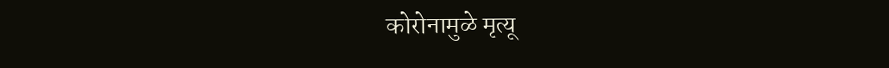कोरोनामुळे मृत्यू